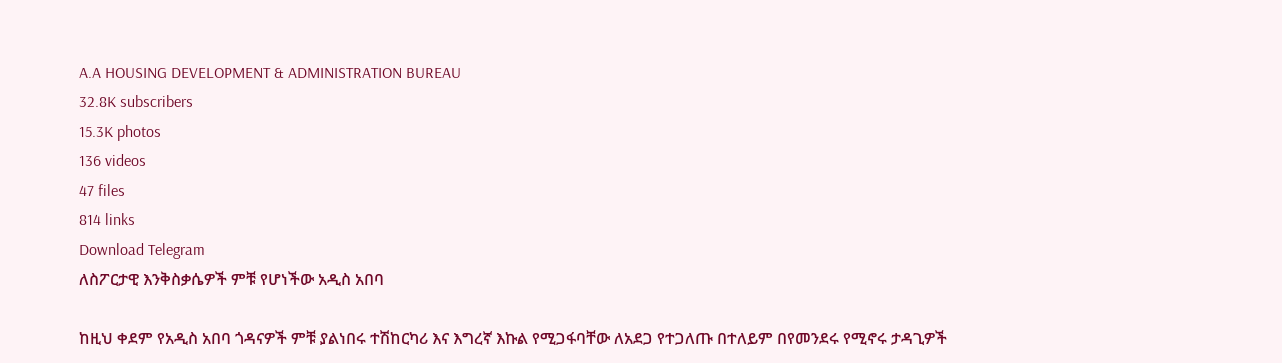A.A HOUSING DEVELOPMENT & ADMINISTRATION BUREAU
32.8K subscribers
15.3K photos
136 videos
47 files
814 links
Download Telegram
ለስፖርታዊ እንቅስቃሴዎች ምቹ የሆነችው አዲስ አበባ

ከዚህ ቀደም የአዲስ አበባ ጎዳናዎች ምቹ ያልነበሩ ተሽከርካሪ እና እግረኛ እኩል የሚጋፋባቸው ለአደጋ የተጋለጡ በተለይም በየመንደሩ የሚኖሩ ታዳጊዎች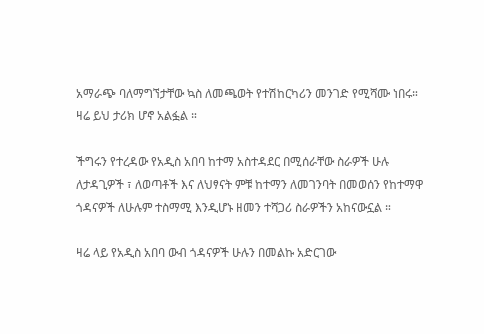አማራጭ ባለማግኘታቸው ኳስ ለመጫወት የተሽከርካሪን መንገድ የሚሻሙ ነበሩ። ዛሬ ይህ ታሪክ ሆኖ አልፏል ።

ችግሩን የተረዳው የአዲስ አበባ ከተማ አስተዳደር በሚሰራቸው ስራዎች ሁሉ ለታዳጊዎች ፣ ለወጣቶች እና ለህፃናት ምቹ ከተማን ለመገንባት በመወሰን የከተማዋ ጎዳናዎች ለሁሉም ተስማሚ እንዲሆኑ ዘመን ተሻጋሪ ስራዎችን አከናውኗል ።

ዛሬ ላይ የአዲስ አበባ ውብ ጎዳናዎች ሁሉን በመልኩ አድርገው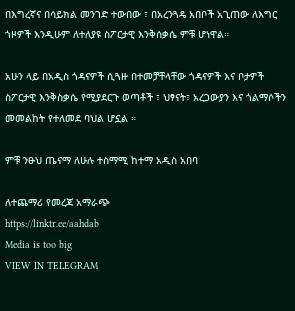በእግረኛና በሳይክል መንገድ ተውበው ፣ በአረንጓዴ አበቦች አጊጠው ለእግር ጎዞዎች እንዲሁም ለተለያዩ ስፖርታዊ እንቅሰቃሴ ምቹ ሆነዋል።

አሁን ላይ በአዲስ ጎዳናዎች ሲጓዙ በተመቻቸላቸው ጎዳናዎች እና ቦታዎች ስፖርታዊ እንቅስቃሴ የሚያደርጉ ወጣቶች ፣ ህፃናት፣ አረጋውያን እና ጎልማሶችን መመልከት የተለመደ ባህል ሆኗል ።

ምቹ ንፁህ ጤናማ ለሁሉ ተስማሚ ከተማ አዲስ አበባ

ለተጨማሪ የመረጃ አማራጭ
https://linktr.ee/aahdab
Media is too big
VIEW IN TELEGRAM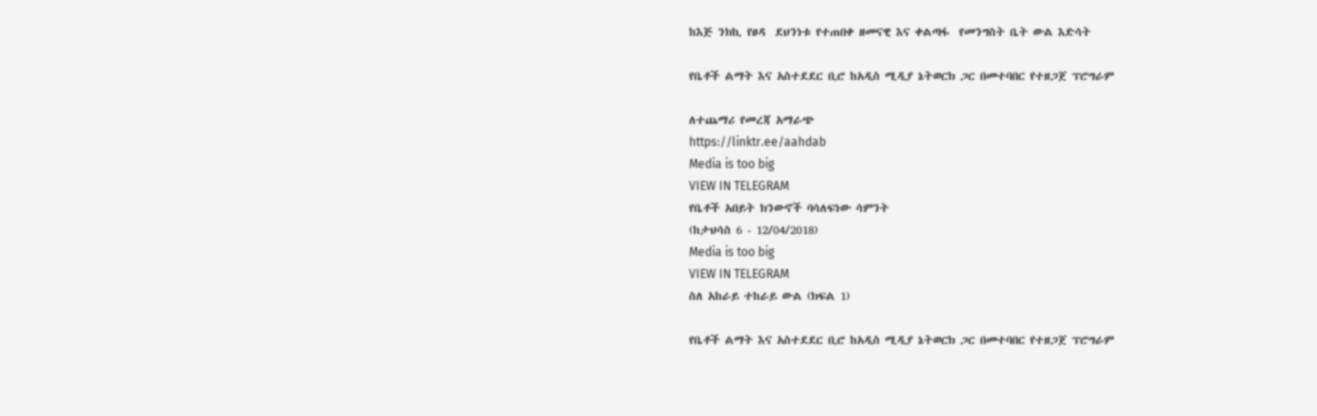ከእጅ ንክኪ የፀዳ  ደህንነቱ የተጠበቀ ዘመናዊ እና ቀልጣፋ  የመንግስት ቤት ውል እድሳት

የቤቶች ልማት እና አስተደደር ቢሮ ከአዲስ ሚዲያ ኔትወርክ ጋር በመተባበር የተዘጋጀ ፕሮግራም

ለተጨማሪ የመረጃ አማራጭ
https://linktr.ee/aahdab
Media is too big
VIEW IN TELEGRAM
የቤቶች አበይት ክንውኖች ባሳለፍነው ሳምንት
(ከታህሳስ 6 - 12/04/2018)
Media is too big
VIEW IN TELEGRAM
ስለ አከራይ ተከራይ ውል (ክፍል 1)

የቤቶች ልማት እና አስተደደር ቢሮ ከአዲስ ሚዲያ ኔትወርክ ጋር በመተባበር የተዘጋጀ ፕሮግራም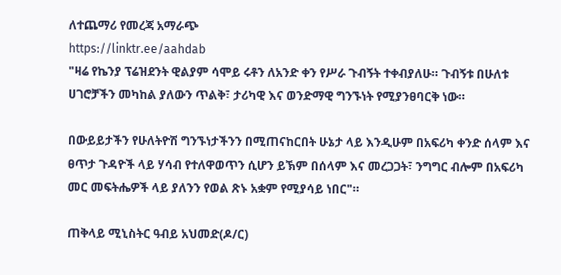ለተጨማሪ የመረጃ አማራጭ
https://linktr.ee/aahdab
"ዛሬ የኬንያ ፕሬዝደንት ዊልያም ሳሞይ ሩቶን ለአንድ ቀን የሥራ ጉብኝት ተቀብያለሁ። ጉብኝቱ በሁለቱ ሀገሮቻችን መካከል ያለውን ጥልቅ፣ ታሪካዊ እና ወንድማዊ ግንኙነት የሚያንፀባርቅ ነው።

በውይይታችን የሁለትዮሽ ግንኙነታችንን በሚጠናከርበት ሁኔታ ላይ እንዲሁም በአፍሪካ ቀንድ ሰላም እና ፀጥታ ጉዳዮች ላይ ሃሳብ የተለዋወጥን ሲሆን ይኽም በሰላም እና መረጋጋት፣ ንግግር ብሎም በአፍሪካ መር መፍትሔዎች ላይ ያለንን የወል ጽኑ አቋም የሚያሳይ ነበር"።

ጠቅላይ ሚኒስትር ዓብይ አህመድ(ዶ/ር)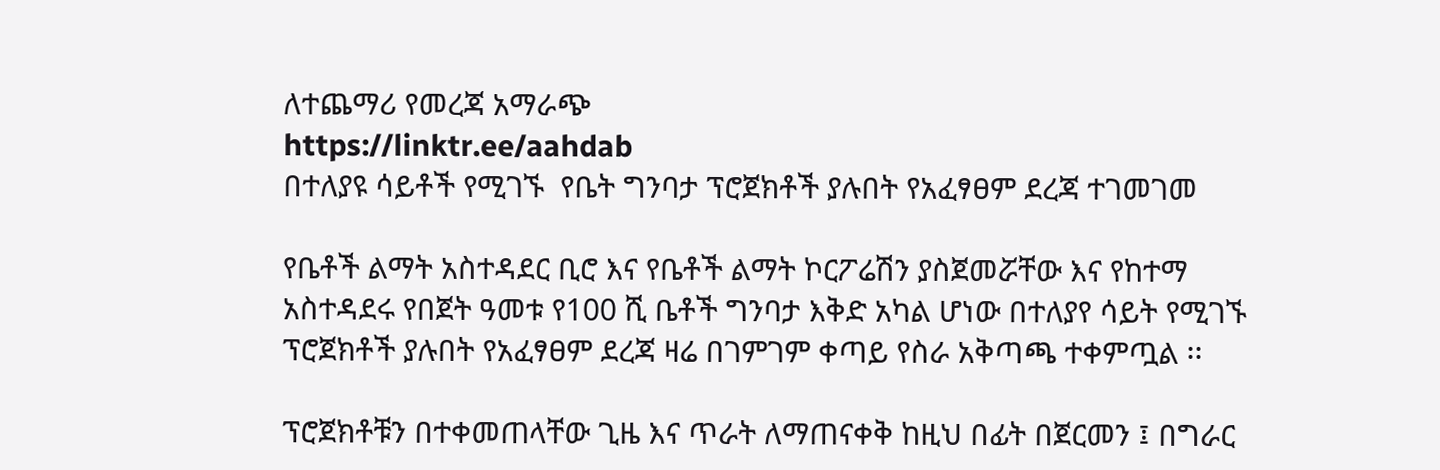ለተጨማሪ የመረጃ አማራጭ
https://linktr.ee/aahdab
በተለያዩ ሳይቶች የሚገኙ  የቤት ግንባታ ፕሮጀክቶች ያሉበት የአፈፃፀም ደረጃ ተገመገመ

የቤቶች ልማት አስተዳደር ቢሮ እና የቤቶች ልማት ኮርፖሬሽን ያስጀመሯቸው እና የከተማ አስተዳደሩ የበጀት ዓመቱ የ100 ሺ ቤቶች ግንባታ እቅድ አካል ሆነው በተለያየ ሳይት የሚገኙ ፕሮጀክቶች ያሉበት የአፈፃፀም ደረጃ ዛሬ በገምገም ቀጣይ የስራ አቅጣጫ ተቀምጧል ፡፡

ፕሮጀክቶቹን በተቀመጠላቸው ጊዜ እና ጥራት ለማጠናቀቅ ከዚህ በፊት በጀርመን ፤ በግራር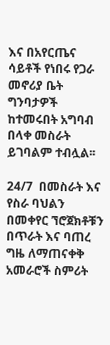እና በአየርጤና ሳይቶች የነበሩ የጋራ መኖሪያ ቤት ግንባታዎች ከተመሩበት አግባብ በላቀ መስራት ይገባልም ተብሏል፡፡

24/7  በመስራት እና የስራ ባህልን በመቀየር ኘሮጀክቶቹን በጥራት እና ባጠረ ግዜ ለማጠናቀቅ አመራሮች ስምሪት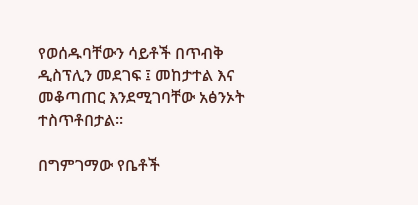የወሰዱባቸውን ሳይቶች በጥብቅ ዲስፕሊን መደገፍ ፤ መከታተል እና መቆጣጠር እንደሚገባቸው አፅንኦት ተስጥቶበታል፡፡

በግምገማው የቤቶች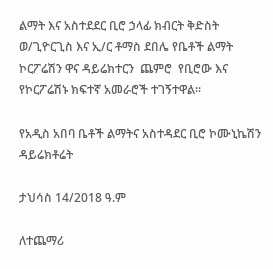ልማት እና አስተደደር ቢሮ ኃላፊ ክብርት ቅድስት ወ/ጊዮርጊስ እና ኢ/ር ቶማስ ደበሌ የቤቶች ልማት ኮርፖሬሽን ዋና ዳይሬክተርን  ጨምሮ  የቢሮው እና የኮርፖሬሽኑ ክፍተኛ አመራሮች ተገኝተዋል፡፡

የአዲስ አበባ ቤቶች ልማትና አስተዳደር ቢሮ ኮሙኒኬሽን  ዳይሬክቶሬት

ታህሳስ 14/2018 ዓ.ም

ለተጨማሪ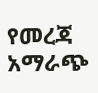የመረጃ አማራጭ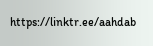https://linktr.ee/aahdab